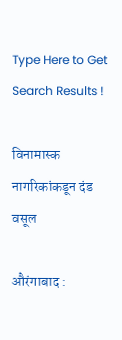Type Here to Get Search Results !

विनामास्क नागरिकांकडून दंड वसूल

औरंगाबाद :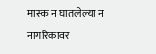मास्क न घातलेल्या न नागरिकावर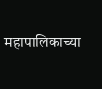महापालिकाच्या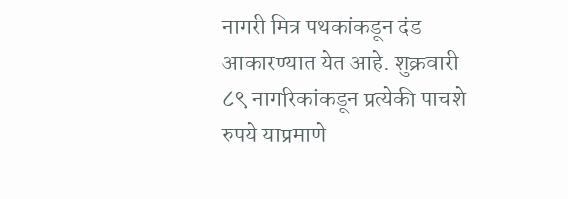नागरी मित्र पथकांकडून दंड आकारण्यात येत आहे. शुक्रवारी ८९ नागरिकांकडून प्रत्येकी पाचशे रुपये याप्रमाणे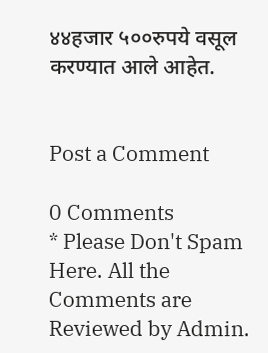४४हजार ५००रुपये वसूल करण्यात आले आहेत.


Post a Comment

0 Comments
* Please Don't Spam Here. All the Comments are Reviewed by Admin.